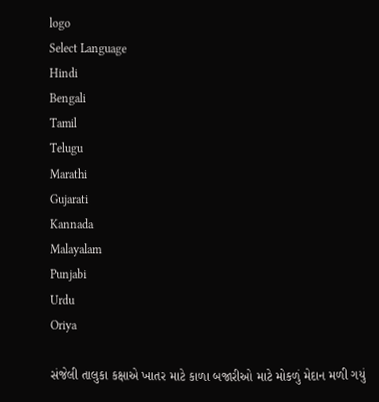logo
Select Language
Hindi
Bengali
Tamil
Telugu
Marathi
Gujarati
Kannada
Malayalam
Punjabi
Urdu
Oriya

સંજેલી તાલુકા કક્ષાએ ખાતર માટે કાળા બજારીઓ માટે મોકળું મેદાન મળી ગયું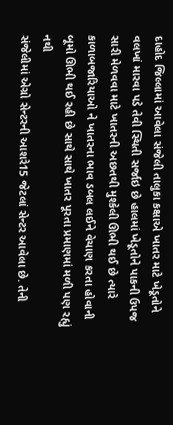દાહોદ જિલ્લામાં આવેલા સંજેલી તાલુકા કક્ષાએ ખાતર માટે ખેડૂતોને વલખાં મારવા પડે તેવી સ્થિતી સર્જાઇ છે હાલમાં ખેડૂતોને પાકની ઉપજ સારી મેળવવા માટે ખાતરની અછતથી મુશ્કેલી ઊભી થઈ છે ત્યારે કાળાબજારિયાઓ ને ખાતરના ભાવ ડબલ લઈને વેચાણ કરતા હોવાની બૂમો ઊભી થઈ રહી છે સાથે સાથે ખાતર પૂરતા પ્રમાણમાં મળી પણ રહ્યું નથી
સંજેલીમાં એગ્રો સેન્ટરની આશરે15 જેટલાં સેન્ટર આવેલા છે. તેની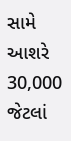સામે આશરે 30,000 જેટલાં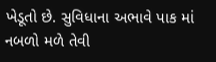ખેડૂતો છે. સુવિધાના અભાવે પાક માં નબળો મળે તેવી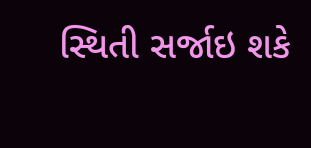સ્થિતી સર્જાઇ શકે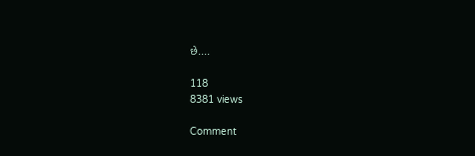છે....

118
8381 views

Comment